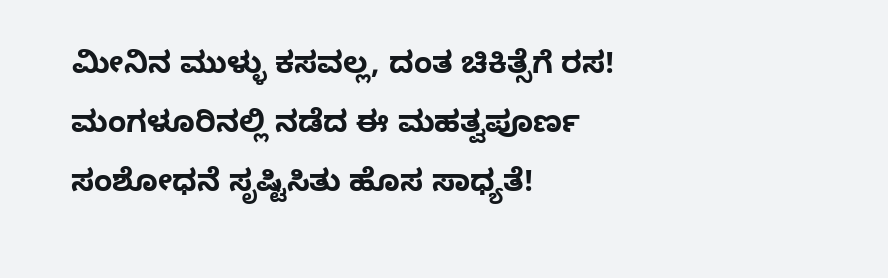ಮೀನಿನ ಮುಳ್ಳು ಕಸವಲ್ಲ, ದಂತ ಚಿಕಿತ್ಸೆಗೆ ರಸ! ಮಂಗಳೂರಿನಲ್ಲಿ ನಡೆದ ಈ ಮಹತ್ವಪೂರ್ಣ ಸಂಶೋಧನೆ ಸೃಷ್ಟಿಸಿತು ಹೊಸ ಸಾಧ್ಯತೆ!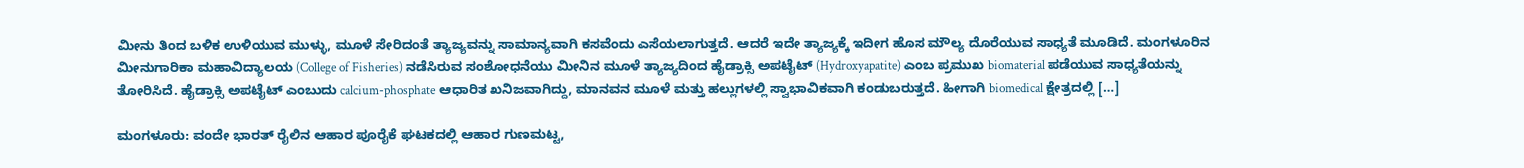ಮೀನು ತಿಂದ ಬಳಿಕ ಉಳಿಯುವ ಮುಳ್ಳು, ಮೂಳೆ ಸೇರಿದಂತೆ ತ್ಯಾಜ್ಯವನ್ನು ಸಾಮಾನ್ಯವಾಗಿ ಕಸವೆಂದು ಎಸೆಯಲಾಗುತ್ತದೆ. ಆದರೆ ಇದೇ ತ್ಯಾಜ್ಯಕ್ಕೆ ಇದೀಗ ಹೊಸ ಮೌಲ್ಯ ದೊರೆಯುವ ಸಾಧ್ಯತೆ ಮೂಡಿದೆ. ಮಂಗಳೂರಿನ ಮೀನುಗಾರಿಕಾ ಮಹಾವಿದ್ಯಾಲಯ (College of Fisheries) ನಡೆಸಿರುವ ಸಂಶೋಧನೆಯು ಮೀನಿನ ಮೂಳೆ ತ್ಯಾಜ್ಯದಿಂದ ಹೈಡ್ರಾಕ್ಸಿ ಅಪಟೈಟ್ (Hydroxyapatite) ಎಂಬ ಪ್ರಮುಖ biomaterial ಪಡೆಯುವ ಸಾಧ್ಯತೆಯನ್ನು ತೋರಿಸಿದೆ. ಹೈಡ್ರಾಕ್ಸಿ ಅಪಟೈಟ್‌ ಎಂಬುದು calcium-phosphate ಆಧಾರಿತ ಖನಿಜವಾಗಿದ್ದು, ಮಾನವನ ಮೂಳೆ ಮತ್ತು ಹಲ್ಲುಗಳಲ್ಲಿ ಸ್ವಾಭಾವಿಕವಾಗಿ ಕಂಡುಬರುತ್ತದೆ. ಹೀಗಾಗಿ biomedical ಕ್ಷೇತ್ರದಲ್ಲಿ […]

ಮಂಗಳೂರು: ವಂದೇ ಭಾರತ್ ರೈಲಿನ ಆಹಾರ ಪೂರೈಕೆ ಘಟಕದಲ್ಲಿ ಆಹಾರ ಗುಣಮಟ್ಟ,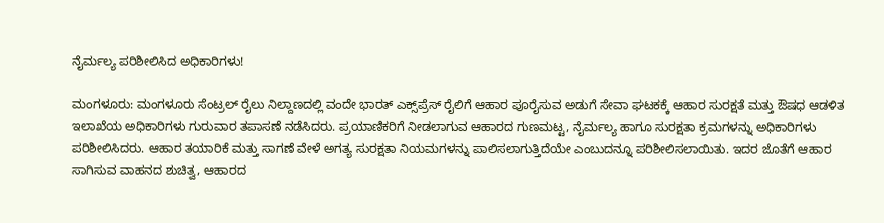ನೈರ್ಮಲ್ಯ ಪರಿಶೀಲಿಸಿದ ಅಧಿಕಾರಿಗಳು!

ಮಂಗಳೂರು: ಮಂಗಳೂರು ಸೆಂಟ್ರಲ್ ರೈಲು ನಿಲ್ದಾಣದಲ್ಲಿ ವಂದೇ ಭಾರತ್ ಎಕ್ಸ್‌ಪ್ರೆಸ್ ರೈಲಿಗೆ ಆಹಾರ ಪೂರೈಸುವ ಅಡುಗೆ ಸೇವಾ ಘಟಕಕ್ಕೆ ಆಹಾರ ಸುರಕ್ಷತೆ ಮತ್ತು ಔಷಧ ಆಡಳಿತ ಇಲಾಖೆಯ ಅಧಿಕಾರಿಗಳು ಗುರುವಾರ ತಪಾಸಣೆ ನಡೆಸಿದರು. ಪ್ರಯಾಣಿಕರಿಗೆ ನೀಡಲಾಗುವ ಆಹಾರದ ಗುಣಮಟ್ಟ, ನೈರ್ಮಲ್ಯ ಹಾಗೂ ಸುರಕ್ಷತಾ ಕ್ರಮಗಳನ್ನು ಅಧಿಕಾರಿಗಳು ಪರಿಶೀಲಿಸಿದರು. ಆಹಾರ ತಯಾರಿಕೆ ಮತ್ತು ಸಾಗಣೆ ವೇಳೆ ಅಗತ್ಯ ಸುರಕ್ಷತಾ ನಿಯಮಗಳನ್ನು ಪಾಲಿಸಲಾಗುತ್ತಿದೆಯೇ ಎಂಬುದನ್ನೂ ಪರಿಶೀಲಿಸಲಾಯಿತು. ಇದರ ಜೊತೆಗೆ ಆಹಾರ ಸಾಗಿಸುವ ವಾಹನದ ಶುಚಿತ್ವ, ಆಹಾರದ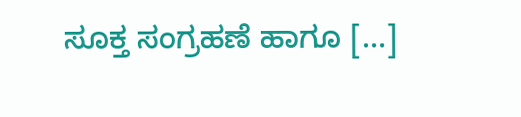ಸೂಕ್ತ ಸಂಗ್ರಹಣೆ ಹಾಗೂ […]